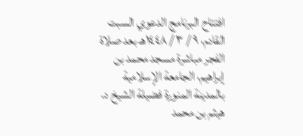افتتاح البرنامج الدعوي السبت القادم، ٩ / ٣ / ١٤٤٨هـ بعد صلاة الفجر مباشرة مسجد محمد بن إبراهيم، الجامعة الإسلامية بالمدينة المنورة فضيلة الشيخ د. هيثم بن محمد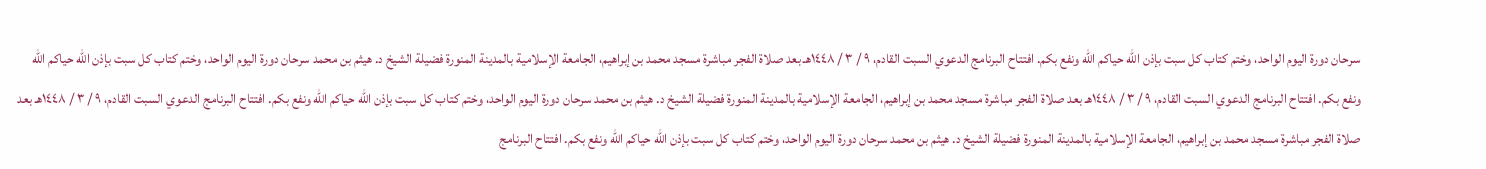سرحان دورة اليوم الواحد، وختم كتاب كل سبت بإذن الله حياكم الله ونفع بكم. افتتاح البرنامج الدعوي السبت القادم، ٩ / ٣ / ١٤٤٨هـ بعد صلاة الفجر مباشرة مسجد محمد بن إبراهيم، الجامعة الإسلامية بالمدينة المنورة فضيلة الشيخ د. هيثم بن محمد سرحان دورة اليوم الواحد، وختم كتاب كل سبت بإذن الله حياكم الله ونفع بكم. افتتاح البرنامج الدعوي السبت القادم، ٩ / ٣ / ١٤٤٨هـ بعد صلاة الفجر مباشرة مسجد محمد بن إبراهيم، الجامعة الإسلامية بالمدينة المنورة فضيلة الشيخ د. هيثم بن محمد سرحان دورة اليوم الواحد، وختم كتاب كل سبت بإذن الله حياكم الله ونفع بكم. افتتاح البرنامج الدعوي السبت القادم، ٩ / ٣ / ١٤٤٨هـ بعد صلاة الفجر مباشرة مسجد محمد بن إبراهيم، الجامعة الإسلامية بالمدينة المنورة فضيلة الشيخ د. هيثم بن محمد سرحان دورة اليوم الواحد، وختم كتاب كل سبت بإذن الله حياكم الله ونفع بكم. افتتاح البرنامج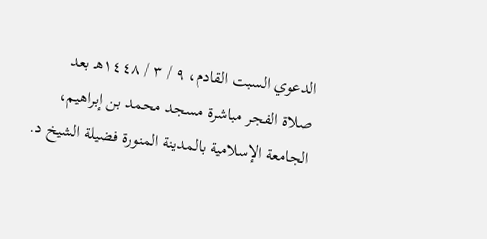الدعوي السبت القادم، ٩ / ٣ / ١٤٤٨هـ بعد صلاة الفجر مباشرة مسجد محمد بن إبراهيم، الجامعة الإسلامية بالمدينة المنورة فضيلة الشيخ د.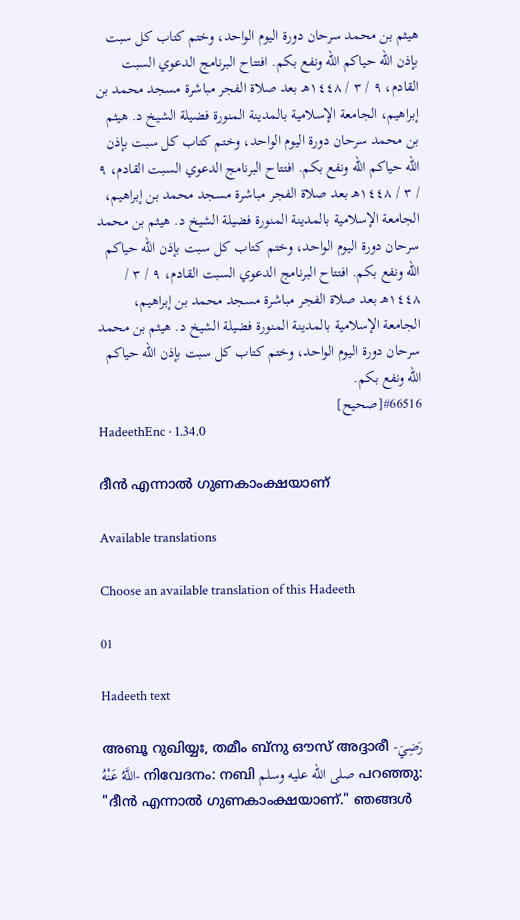هيثم بن محمد سرحان دورة اليوم الواحد، وختم كتاب كل سبت بإذن الله حياكم الله ونفع بكم. افتتاح البرنامج الدعوي السبت القادم، ٩ / ٣ / ١٤٤٨هـ بعد صلاة الفجر مباشرة مسجد محمد بن إبراهيم، الجامعة الإسلامية بالمدينة المنورة فضيلة الشيخ د. هيثم بن محمد سرحان دورة اليوم الواحد، وختم كتاب كل سبت بإذن الله حياكم الله ونفع بكم. افتتاح البرنامج الدعوي السبت القادم، ٩ / ٣ / ١٤٤٨هـ بعد صلاة الفجر مباشرة مسجد محمد بن إبراهيم، الجامعة الإسلامية بالمدينة المنورة فضيلة الشيخ د. هيثم بن محمد سرحان دورة اليوم الواحد، وختم كتاب كل سبت بإذن الله حياكم الله ونفع بكم. افتتاح البرنامج الدعوي السبت القادم، ٩ / ٣ / ١٤٤٨هـ بعد صلاة الفجر مباشرة مسجد محمد بن إبراهيم، الجامعة الإسلامية بالمدينة المنورة فضيلة الشيخ د. هيثم بن محمد سرحان دورة اليوم الواحد، وختم كتاب كل سبت بإذن الله حياكم الله ونفع بكم.
#66516[صحيح]
HadeethEnc · 1.34.0

ദീൻ എന്നാൽ ഗുണകാംക്ഷയാണ്

Available translations

Choose an available translation of this Hadeeth

01

Hadeeth text

അബൂ റുഖിയ്യഃ, തമീം ബ്നു ഔസ് അദ്ദാരീ -رَضِيَ اللَّهُ عَنْهُ- നിവേദനം: നബി صلى الله عليه وسلم പറഞ്ഞു: "ദീൻ എന്നാൽ ഗുണകാംക്ഷയാണ്." ഞങ്ങൾ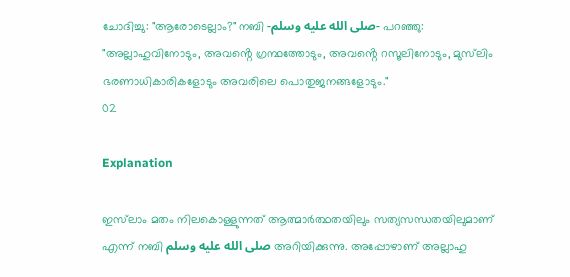ചോദിച്ചു: "ആരോടെല്ലാം?" നബി -صلى الله عليه وسلم- പറഞ്ഞു: "അല്ലാഹുവിനോടും, അവൻ്റെ ഗ്രന്ഥത്തോടും, അവൻ്റെ റസൂലിനോടും, മുസ്‌ലിം ഭരണാധികാരികളോടും അവരിലെ പൊതുജനങ്ങളോടും."
02

Explanation

ഇസ്‌ലാം മതം നിലകൊള്ളുന്നത് ആത്മാർത്ഥതയിലും സത്യസന്ധതയിലുമാണ് എന്ന് നബി صلى الله عليه وسلم അറിയിക്കുന്നു. അപ്പോഴാണ് അല്ലാഹു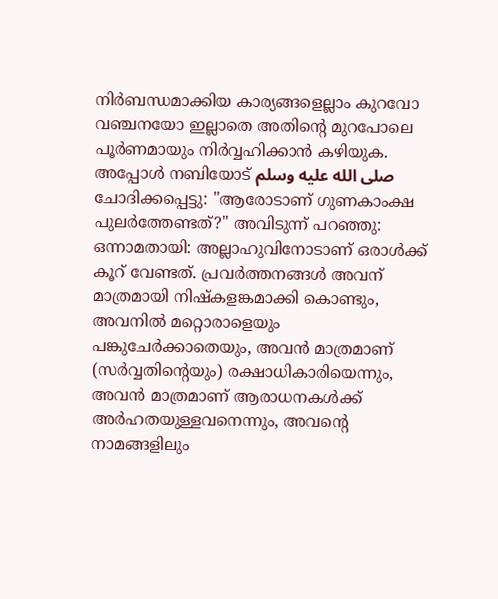നിർബന്ധമാക്കിയ കാര്യങ്ങളെല്ലാം കുറവോ വഞ്ചനയോ ഇല്ലാതെ അതിൻ്റെ മുറപോലെ പൂർണമായും നിർവ്വഹിക്കാൻ കഴിയുക. അപ്പോൾ നബിയോട് صلى الله عليه وسلم ചോദിക്കപ്പെട്ടു: "ആരോടാണ് ഗുണകാംക്ഷ പുലർത്തേണ്ടത്?" അവിടുന്ന് പറഞ്ഞു: ഒന്നാമതായി: അല്ലാഹുവിനോടാണ് ഒരാൾക്ക് കൂറ് വേണ്ടത്. പ്രവർത്തനങ്ങൾ അവന് മാത്രമായി നിഷ്കളങ്കമാക്കി കൊണ്ടും, അവനിൽ മറ്റൊരാളെയും പങ്കുചേർക്കാതെയും, അവൻ മാത്രമാണ് (സർവ്വതിൻ്റെയും) രക്ഷാധികാരിയെന്നും, അവൻ മാത്രമാണ് ആരാധനകൾക്ക് അർഹതയുള്ളവനെന്നും, അവൻ്റെ നാമങ്ങളിലും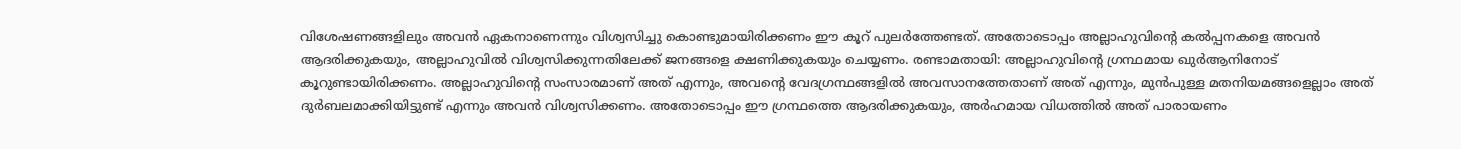വിശേഷണങ്ങളിലും അവൻ ഏകനാണെന്നും വിശ്വസിച്ചു കൊണ്ടുമായിരിക്കണം ഈ കൂറ് പുലർത്തേണ്ടത്. അതോടൊപ്പം അല്ലാഹുവിൻ്റെ കൽപ്പനകളെ അവൻ ആദരിക്കുകയും, അല്ലാഹുവിൽ വിശ്വസിക്കുന്നതിലേക്ക് ജനങ്ങളെ ക്ഷണിക്കുകയും ചെയ്യണം. രണ്ടാമതായി: അല്ലാഹുവിൻ്റെ ഗ്രന്ഥമായ ഖുർആനിനോട് കൂറുണ്ടായിരിക്കണം. അല്ലാഹുവിൻ്റെ സംസാരമാണ് അത് എന്നും, അവൻ്റെ വേദഗ്രന്ഥങ്ങളിൽ അവസാനത്തേതാണ് അത് എന്നും, മുൻപുള്ള മതനിയമങ്ങളെല്ലാം അത് ദുർബലമാക്കിയിട്ടുണ്ട് എന്നും അവൻ വിശ്വസിക്കണം. അതോടൊപ്പം ഈ ഗ്രന്ഥത്തെ ആദരിക്കുകയും, അർഹമായ വിധത്തിൽ അത് പാരായണം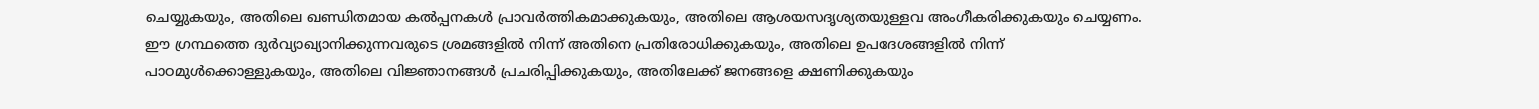ചെയ്യുകയും, അതിലെ ഖണ്ഡിതമായ കൽപ്പനകൾ പ്രാവർത്തികമാക്കുകയും, അതിലെ ആശയസദൃശ്യതയുള്ളവ അംഗീകരിക്കുകയും ചെയ്യണം. ഈ ഗ്രന്ഥത്തെ ദുർവ്യാഖ്യാനിക്കുന്നവരുടെ ശ്രമങ്ങളിൽ നിന്ന് അതിനെ പ്രതിരോധിക്കുകയും, അതിലെ ഉപദേശങ്ങളിൽ നിന്ന് പാഠമുൾക്കൊള്ളുകയും, അതിലെ വിജ്ഞാനങ്ങൾ പ്രചരിപ്പിക്കുകയും, അതിലേക്ക് ജനങ്ങളെ ക്ഷണിക്കുകയും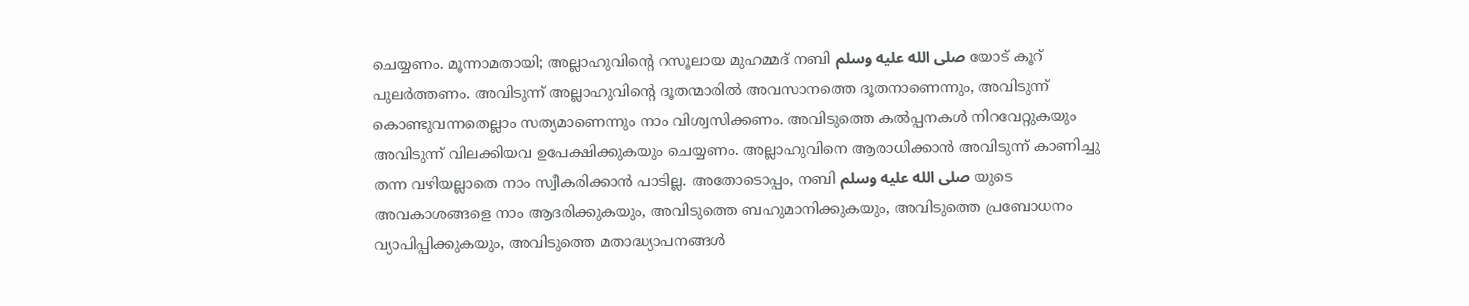ചെയ്യണം. മൂന്നാമതായി; അല്ലാഹുവിൻ്റെ റസൂലായ മുഹമ്മദ് നബി صلى الله عليه وسلم യോട് കൂറ് പുലർത്തണം. അവിടുന്ന് അല്ലാഹുവിൻ്റെ ദൂതന്മാരിൽ അവസാനത്തെ ദൂതനാണെന്നും, അവിടുന്ന് കൊണ്ടുവന്നതെല്ലാം സത്യമാണെന്നും നാം വിശ്വസിക്കണം. അവിടുത്തെ കൽപ്പനകൾ നിറവേറ്റുകയും അവിടുന്ന് വിലക്കിയവ ഉപേക്ഷിക്കുകയും ചെയ്യണം. അല്ലാഹുവിനെ ആരാധിക്കാൻ അവിടുന്ന് കാണിച്ചു തന്ന വഴിയല്ലാതെ നാം സ്വീകരിക്കാൻ പാടില്ല. അതോടൊപ്പം, നബി صلى الله عليه وسلم യുടെ അവകാശങ്ങളെ നാം ആദരിക്കുകയും, അവിടുത്തെ ബഹുമാനിക്കുകയും, അവിടുത്തെ പ്രബോധനം വ്യാപിപ്പിക്കുകയും, അവിടുത്തെ മതാദ്ധ്യാപനങ്ങൾ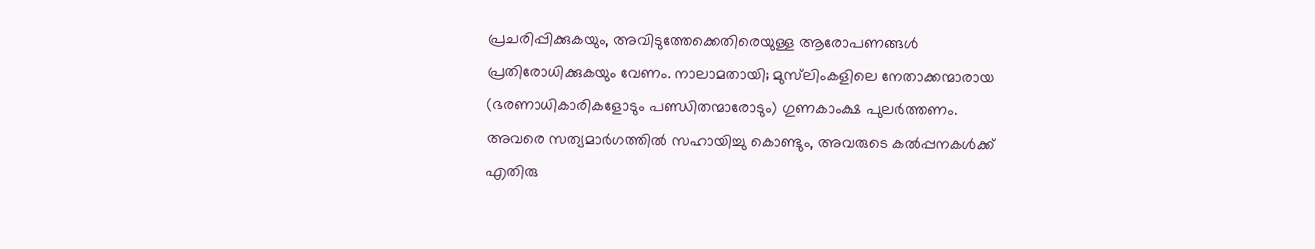പ്രചരിപ്പിക്കുകയും, അവിടുത്തേക്കെതിരെയുള്ള ആരോപണങ്ങൾ പ്രതിരോധിക്കുകയും വേണം. നാലാമതായി; മുസ്‌ലിംകളിലെ നേതാക്കന്മാരായ (ഭരണാധികാരികളോടും പണ്ഡിതന്മാരോടും) ഗുണകാംക്ഷ പുലർത്തണം. അവരെ സത്യമാർഗത്തിൽ സഹായിച്ചു കൊണ്ടും, അവരുടെ കൽപ്പനകൾക്ക് എതിരു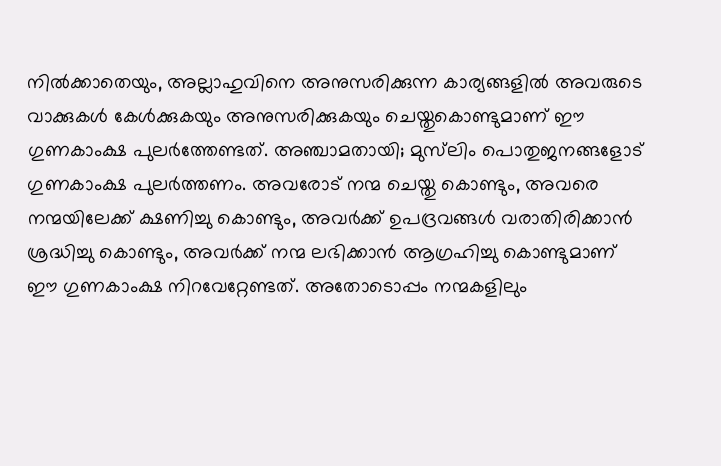നിൽക്കാതെയും, അല്ലാഹുവിനെ അനുസരിക്കുന്ന കാര്യങ്ങളിൽ അവരുടെ വാക്കുകൾ കേൾക്കുകയും അനുസരിക്കുകയും ചെയ്തുകൊണ്ടുമാണ് ഈ ഗുണകാംക്ഷ പുലർത്തേണ്ടത്. അഞ്ചാമതായി; മുസ്‌ലിം പൊതുജനങ്ങളോട് ഗുണകാംക്ഷ പുലർത്തണം. അവരോട് നന്മ ചെയ്തു കൊണ്ടും, അവരെ നന്മയിലേക്ക് ക്ഷണിച്ചു കൊണ്ടും, അവർക്ക് ഉപദ്രവങ്ങൾ വരാതിരിക്കാൻ ശ്രദ്ധിച്ചു കൊണ്ടും, അവർക്ക് നന്മ ലഭിക്കാൻ ആഗ്രഹിച്ചു കൊണ്ടുമാണ് ഈ ഗുണകാംക്ഷ നിറവേറ്റേണ്ടത്. അതോടൊപ്പം നന്മകളിലും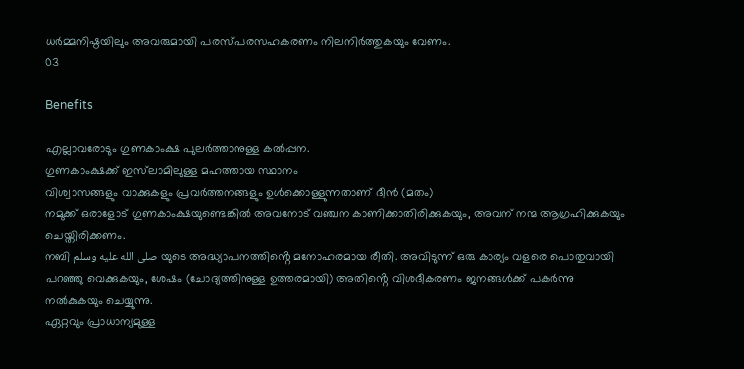ധർമ്മനിഷ്ഠയിലും അവരുമായി പരസ്പരസഹകരണം നിലനിർത്തുകയും വേണം.
03

Benefits

എല്ലാവരോടും ഗുണകാംക്ഷ പുലർത്താനുള്ള കൽപ്പന.
ഗുണകാംക്ഷക്ക് ഇസ്‌ലാമിലുള്ള മഹത്തായ സ്ഥാനം
വിശ്വാസങ്ങളും വാക്കുകളും പ്രവർത്തനങ്ങളും ഉൾക്കൊള്ളുന്നതാണ് ദീൻ (മതം)
നമുക്ക് ഒരാളോട് ഗുണകാംക്ഷയുണ്ടെങ്കിൽ അവനോട് വഞ്ചന കാണിക്കാതിരിക്കുകയും, അവന് നന്മ ആഗ്രഹിക്കുകയും ചെയ്തിരിക്കണം.
നബി صلى الله عليه وسلم യുടെ അദ്ധ്യാപനത്തിൻ്റെ മനോഹരമായ രീതി. അവിടുന്ന് ഒരു കാര്യം വളരെ പൊതുവായി പറഞ്ഞു വെക്കുകയും, ശേഷം (ചോദ്യത്തിനുള്ള ഉത്തരമായി) അതിൻ്റെ വിശദീകരണം ജനങ്ങൾക്ക് പകർന്നു നൽകുകയും ചെയ്യുന്നു.
ഏറ്റവും പ്രാധാന്യമുള്ള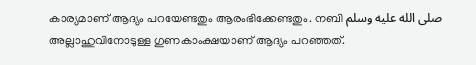കാര്യമാണ് ആദ്യം പറയേണ്ടതും ആരംഭിക്കേണ്ടതും. നബി صلى الله عليه وسلم അല്ലാഹുവിനോടുള്ള ഗുണകാംക്ഷയാണ് ആദ്യം പറഞ്ഞത്.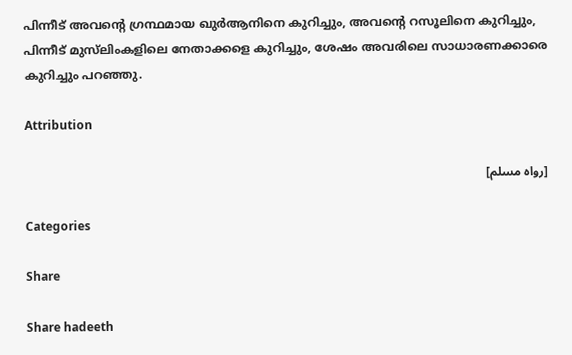പിന്നീട് അവൻ്റെ ഗ്രന്ഥമായ ഖുർആനിനെ കുറിച്ചും, അവൻ്റെ റസൂലിനെ കുറിച്ചും, പിന്നീട് മുസ്‌ലിംകളിലെ നേതാക്കളെ കുറിച്ചും, ശേഷം അവരിലെ സാധാരണക്കാരെ കുറിച്ചും പറഞ്ഞു.

Attribution

[رواه مسلم]

Categories

Share

Share hadeeth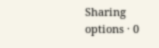Sharing options · 0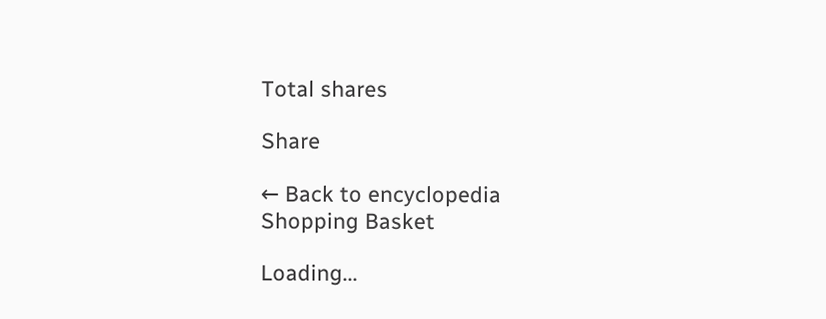Total shares

Share

← Back to encyclopedia
Shopping Basket

Loading...